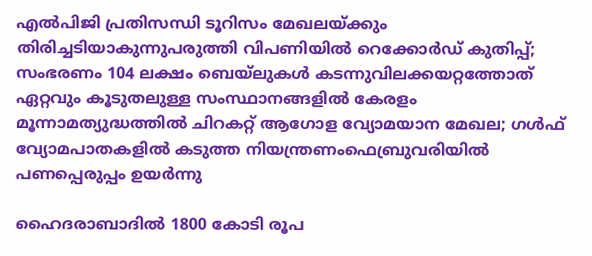എല്‍പിജി പ്രതിസന്ധി ടൂറിസം മേഖലയ്ക്കും തിരിച്ചടിയാകുന്നുപരുത്തി വിപണിയില്‍ റെക്കോര്‍ഡ് കുതിപ്പ്; സംഭരണം 104 ലക്ഷം ബെയ്‌ലുകള്‍ കടന്നുവിലക്കയറ്റത്തോത് ഏറ്റവും കൂടുതലുള്ള സംസ്ഥാനങ്ങളിൽ കേരളം മൂന്നാമത്യുദ്ധത്തില്‍ ചിറകറ്റ് ആഗോള വ്യോമയാന മേഖല; ഗള്‍ഫ് വ്യോമപാതകളില്‍ കടുത്ത നിയന്ത്രണംഫെബ്രുവരിയിൽ പണപ്പെരുപ്പം ഉയർന്നു

ഹൈദരാബാദിൽ 1800 കോടി രൂപ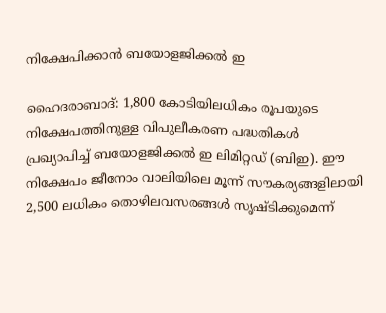നിക്ഷേപിക്കാൻ ബയോളജിക്കൽ ഇ

ഹൈദരാബാദ്: 1,800 കോടിയിലധികം രൂപയുടെ നിക്ഷേപത്തിനുള്ള വിപുലീകരണ പദ്ധതികൾ പ്രഖ്യാപിച്ച്‌ ബയോളജിക്കൽ ഇ ലിമിറ്റഡ് (ബിഇ). ഈ നിക്ഷേപം ജീനോം വാലിയിലെ മൂന്ന് സൗകര്യങ്ങളിലായി 2,500 ലധികം തൊഴിലവസരങ്ങൾ സൃഷ്ടിക്കുമെന്ന്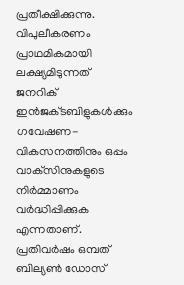പ്രതീക്ഷിക്കുന്നു. വിപുലീകരണം പ്രാഥമികമായി ലക്ഷ്യമിടുന്നത് ജനറിക് ഇൻജക്‌ടബിളുകൾക്കും ഗവേഷണ-വികസനത്തിനും ഒപ്പം വാക്‌സിനുകളുടെ നിർമ്മാണം വർദ്ധിപ്പിക്കുക എന്നതാണ്. പ്രതിവർഷം ഒമ്പത് ബില്യൺ ഡോസ്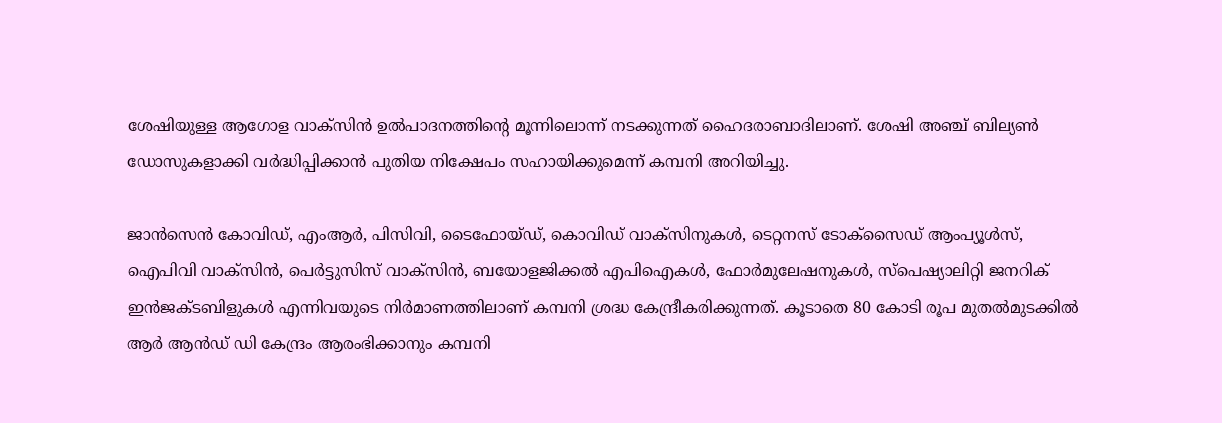ശേഷിയുള്ള ആഗോള വാക്സിൻ ഉൽപാദനത്തിന്റെ മൂന്നിലൊന്ന് നടക്കുന്നത് ഹൈദരാബാദിലാണ്. ശേഷി അഞ്ച് ബില്യൺ ഡോസുകളാക്കി വർദ്ധിപ്പിക്കാൻ പുതിയ നിക്ഷേപം സഹായിക്കുമെന്ന് കമ്പനി അറിയിച്ചു.

ജാൻസെൻ കോവിഡ്, എംആർ, പിസിവി, ടൈഫോയ്ഡ്, കൊവിഡ് വാക്‌സിനുകൾ, ടെറ്റനസ് ടോക്‌സൈഡ് ആംപ്യൂൾസ്, ഐപിവി വാക്‌സിൻ, പെർട്ടുസിസ് വാക്‌സിൻ, ബയോളജിക്കൽ എപിഐകൾ, ഫോർമുലേഷനുകൾ, സ്പെഷ്യാലിറ്റി ജനറിക് ഇൻജക്‌ടബിളുകൾ എന്നിവയുടെ നിർമാണത്തിലാണ് കമ്പനി ശ്രദ്ധ കേന്ദ്രീകരിക്കുന്നത്. കൂടാതെ 80 കോടി രൂപ മുതൽമുടക്കിൽ ആർ ആൻഡ് ഡി കേന്ദ്രം ആരംഭിക്കാനും കമ്പനി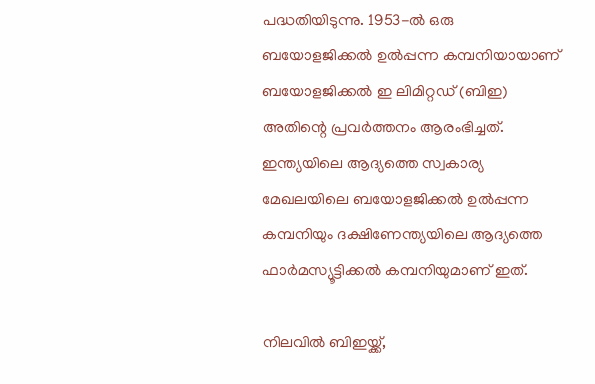പദ്ധതിയിടുന്നു. 1953-ൽ ഒരു ബയോളജിക്കൽ ഉൽപ്പന്ന കമ്പനിയായാണ് ബയോളജിക്കൽ ഇ ലിമിറ്റഡ് (ബിഇ) അതിന്റെ പ്രവർത്തനം ആരംഭിച്ചത്. ഇന്ത്യയിലെ ആദ്യത്തെ സ്വകാര്യ മേഖലയിലെ ബയോളജിക്കൽ ഉൽപ്പന്ന കമ്പനിയും ദക്ഷിണേന്ത്യയിലെ ആദ്യത്തെ ഫാർമസ്യൂട്ടിക്കൽ കമ്പനിയുമാണ് ഇത്.

നിലവിൽ ബിഇയ്ക്ക്,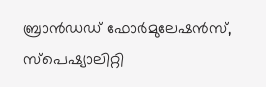ബ്രാൻഡഡ് ഫോർമുലേഷൻസ്, സ്പെഷ്യാലിറ്റി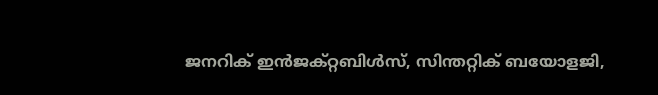ജനറിക് ഇൻജക്‌റ്റബിൾസ്, സിന്തറ്റിക് ബയോളജി,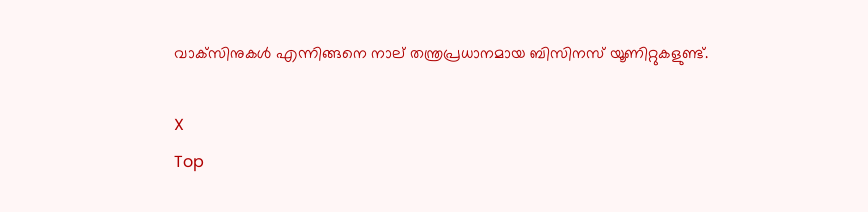വാക്‌സിനുകൾ എന്നിങ്ങനെ നാല് തന്ത്രപ്രധാനമായ ബിസിനസ് യൂണിറ്റുകളുണ്ട്.

X
Top